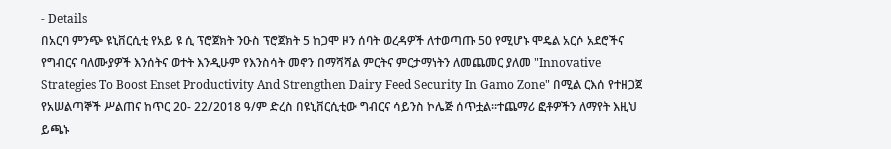- Details
በአርባ ምንጭ ዩኒቨርሲቲ የአይ ዩ ሲ ፕሮጀክት ንዑስ ፕሮጀክት 5 ከጋሞ ዞን ሰባት ወረዳዎች ለተወጣጡ 50 የሚሆኑ ሞዴል አርሶ አደሮችና የግብርና ባለሙያዎች እንሰትና ወተት እንዲሁም የእንስሳት መኖን በማሻሻል ምርትና ምርታማነትን ለመጨመር ያለመ "Innovative Strategies To Boost Enset Productivity And Strengthen Dairy Feed Security In Gamo Zone" በሚል ርእሰ የተዘጋጀ የአሠልጣኞች ሥልጠና ከጥር 20- 22/2018 ዓ/ም ድረስ በዩኒቨርሲቲው ግብርና ሳይንስ ኮሌጅ ሰጥቷል፡፡ተጨማሪ ፎቶዎችን ለማየት እዚህ ይጫኑ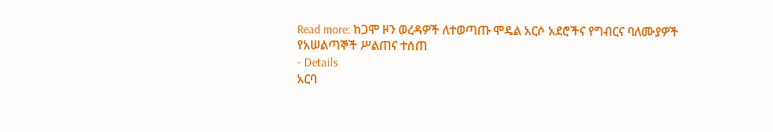Read more: ከጋሞ ዞን ወረዳዎች ለተወጣጡ ሞዴል አርሶ አደሮችና የግብርና ባለሙያዎች የአሠልጣኞች ሥልጠና ተሰጠ
- Details
አርባ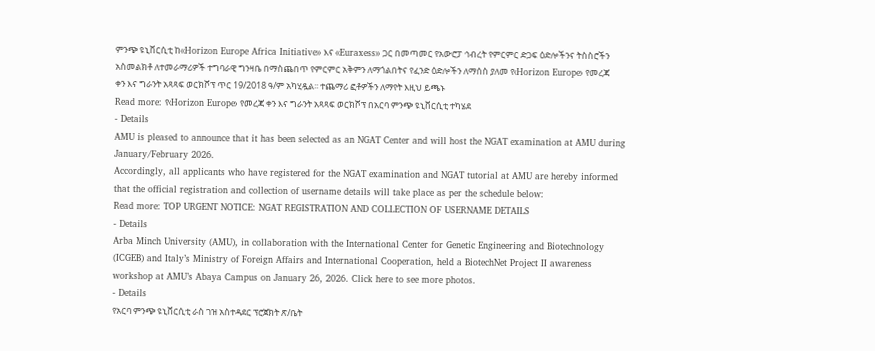ምንጭ ዩኒቨርሲቲ ከ‹‹Horizon Europe Africa Initiative›› እና ‹‹Euraxess›› ጋር በመጣመር የአውሮፓ ኅብረት የምርምር ድጋፍ ዕድሎችንና ትስስሮችን አስመልክቶ ለተመራማሪዎች ተግባራዊ ግንዛቤ በማስጨበጥ የምርምር አቅምን ለማጎልበትና የፈንድ ዕድሎችን ለማሰስ ያለመ የ‹Horizon Europe› የመረጃ ቀን እና ግራንት አጻጻፍ ወርክሾፕ ጥር 19/2018 ዓ/ም አካሂዷል፡፡ ተጨማሪ ፎቶዎችን ለማየት እዚህ ይጫኑ
Read more: የ‹Horizon Europe› የመረጃ ቀን እና ግራንት አጻጻፍ ወርክሾፕ በአርባ ምንጭ ዩኒቨርሲቲ ተካሄደ
- Details
AMU is pleased to announce that it has been selected as an NGAT Center and will host the NGAT examination at AMU during January/February 2026.
Accordingly, all applicants who have registered for the NGAT examination and NGAT tutorial at AMU are hereby informed that the official registration and collection of username details will take place as per the schedule below:
Read more: TOP URGENT NOTICE: NGAT REGISTRATION AND COLLECTION OF USERNAME DETAILS
- Details
Arba Minch University (AMU), in collaboration with the International Center for Genetic Engineering and Biotechnology (ICGEB) and Italy’s Ministry of Foreign Affairs and International Cooperation, held a BiotechNet Project II awareness workshop at AMU’s Abaya Campus on January 26, 2026. Click here to see more photos.
- Details
የአርባ ምንጭ ዩኒቨርሲቲ ራስ ገዝ አስተዳደር ፕሮጀክት ጽ/ቤት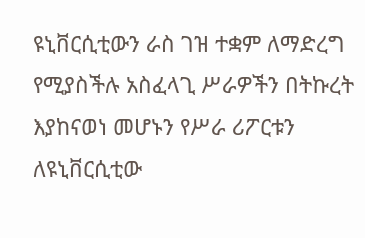ዩኒቨርሲቲውን ራስ ገዝ ተቋም ለማድረግ የሚያስችሉ አስፈላጊ ሥራዎችን በትኩረት እያከናወነ መሆኑን የሥራ ሪፖርቱን ለዩኒቨርሲቲው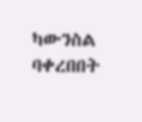ካውንስል ባቀረበበት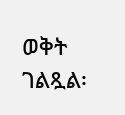ወቅት ገልጿል፡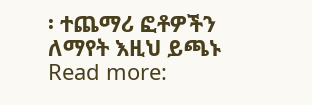፡ ተጨማሪ ፎቶዎችን ለማየት እዚህ ይጫኑ
Read more: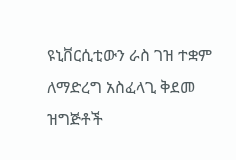ዩኒቨርሲቲውን ራስ ገዝ ተቋም ለማድረግ አስፈላጊ ቅደመ ዝግጅቶች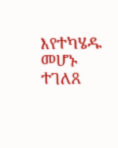እየተካሄዱ መሆኑ ተገለጸ